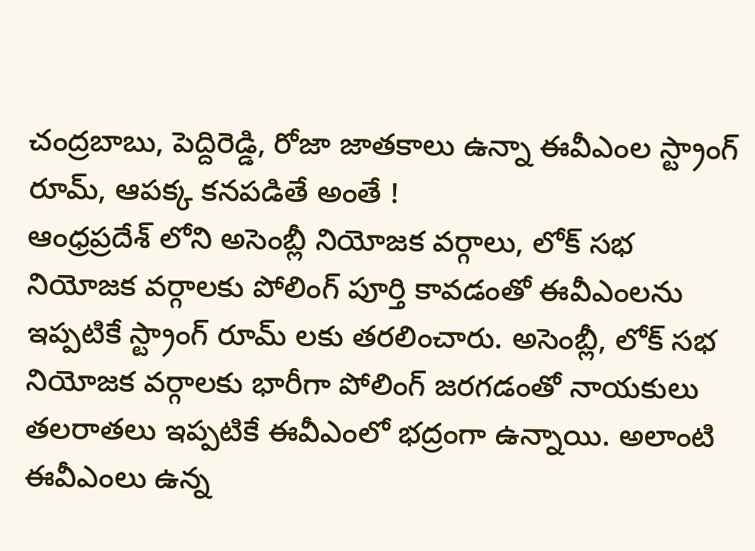చంద్రబాబు, పెద్దిరెడ్డి, రోజా జాతకాలు ఉన్నా ఈవీఎంల స్ట్రాంగ్ రూమ్, ఆపక్క కనపడితే అంతే !
ఆంధ్రప్రదేశ్ లోని అసెంబ్లీ నియోజక వర్గాలు, లోక్ సభ నియోజక వర్గాలకు పోలింగ్ పూర్తి కావడంతో ఈవీఎంలను ఇప్పటికే స్ట్రాంగ్ రూమ్ లకు తరలించారు. అసెంబ్లీ, లోక్ సభ నియోజక వర్గాలకు భారీగా పోలింగ్ జరగడంతో నాయకులు తలరాతలు ఇప్పటికే ఈవీఎంలో భద్రంగా ఉన్నాయి. అలాంటి ఈవీఎంలు ఉన్న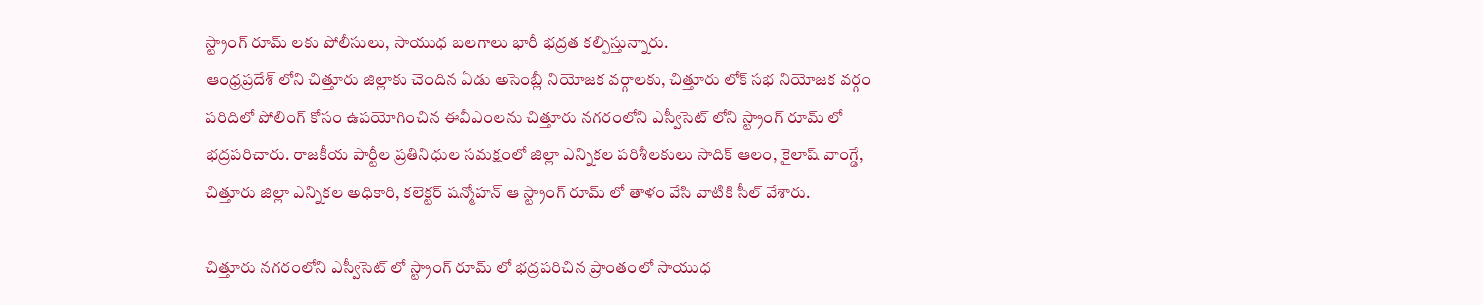స్ట్రాంగ్ రూమ్ లకు పోలీసులు, సాయుధ బలగాలు భారీ భద్రత కల్పిస్తున్నారు.
ఆంధ్రప్రదేశ్ లోని చిత్తూరు జిల్లాకు చెందిన ఏడు అసెంబ్లీ నియోజక వర్గాలకు, చిత్తూరు లోక్ సభ నియోజక వర్గం పరిదిలో పోలింగ్ కోసం ఉపయోగించిన ఈవీఎంలను చిత్తూరు నగరంలోని ఎస్వీసెట్ లోని స్ట్రాంగ్ రూమ్ లో భద్రపరిచారు. రాజకీయ పార్టీల ప్రతినిధుల సమక్షంలో జిల్లా ఎన్నికల పరిశీలకులు సాదిక్ ఆలం, కైలాష్ వాంగ్డే, చిత్తూరు జిల్లా ఎన్నికల అధికారి, కలెక్టర్ షన్మోహన్ ఆ స్ట్రాంగ్ రూమ్ లో తాళం వేసి వాటికి సీల్ వేశారు.

చిత్తూరు నగరంలోని ఎస్వీసెట్ లో స్ట్రాంగ్ రూమ్ లో భద్రపరిచిన ప్రాంతంలో సాయుధ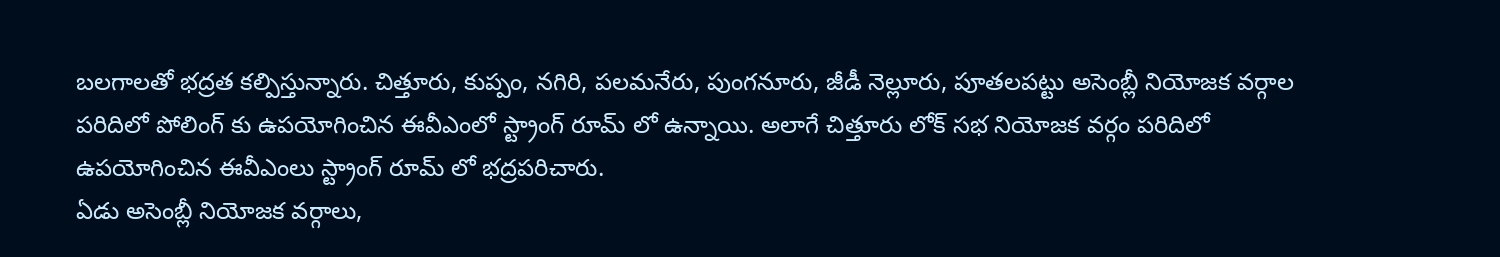బలగాలతో భద్రత కల్పిస్తున్నారు. చిత్తూరు, కుప్పం, నగిరి, పలమనేరు, పుంగనూరు, జీడీ నెల్లూరు, పూతలపట్టు అసెంబ్లీ నియోజక వర్గాల పరిదిలో పోలింగ్ కు ఉపయోగించిన ఈవీఎంలో స్ట్రాంగ్ రూమ్ లో ఉన్నాయి. అలాగే చిత్తూరు లోక్ సభ నియోజక వర్గం పరిదిలో ఉపయోగించిన ఈవీఎంలు స్ట్రాంగ్ రూమ్ లో భద్రపరిచారు.
ఏడు అసెంబ్లీ నియోజక వర్గాలు,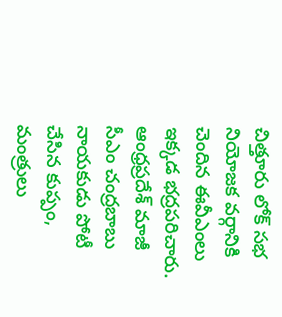చిత్తూరు లోక్ సభ నియోజక వర్గానికి చెందిన ఈవీఎంలు ఇక్కడ భద్రపరిచారు. ఆంధ్రప్రదేశ్ మాజీ సీఎం చంద్రబాబు నాయకుడు పోటీ చేసిన కుప్పం, మంత్రులు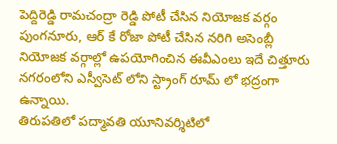పెద్దిరెడ్డి రామచంద్రా రెడ్డి పోటీ చేసిన నియోజక వర్గం పుంగనూరు, ఆర్ కే రోజా పోటీ చేసిన నరిగి అసెంబ్లీ నియోజక వర్గాల్లో ఉపయోగించిన ఈవీఎంలు ఇదే చిత్తూరు నగరంలోని ఎస్వీసెట్ లోని స్ట్రాంగ్ రూమ్ లో భద్రంగా ఉన్నాయి.
తిరుపతిలో పద్మావతి యూనివర్శిటిలో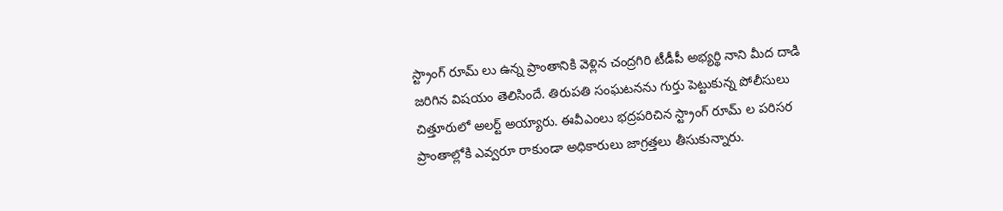స్ట్రాంగ్ రూమ్ లు ఉన్న ప్రాంతానికి వెళ్లిన చంద్రగిరి టీడీపీ అభ్యర్థి నాని మీద దాడి జరిగిన విషయం తెలిసిందే. తిరుపతి సంఘటనను గుర్తు పెట్టుకున్న పోలీసులు చిత్తూరులో అలర్ట్ అయ్యారు. ఈవీఎంలు భద్రపరిచిన స్ట్రాంగ్ రూమ్ ల పరిసర ప్రాంతాల్లోకి ఎవ్వరూ రాకుండా అధికారులు జాగ్రత్తలు తీసుకున్నారు.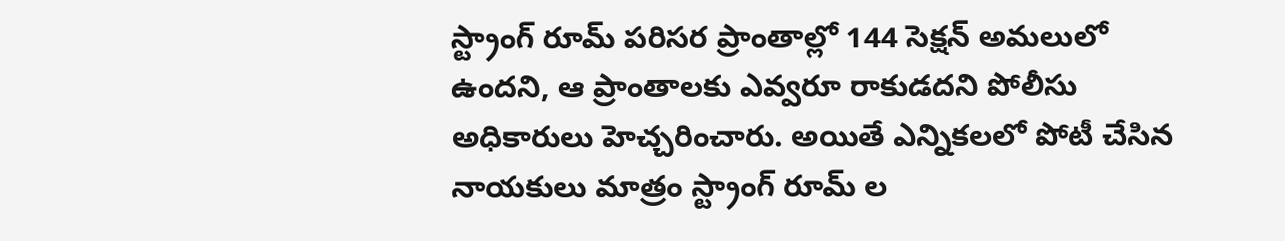స్ట్రాంగ్ రూమ్ పరిసర ప్రాంతాల్లో 144 సెక్షన్ అమలులో ఉందని, ఆ ప్రాంతాలకు ఎవ్వరూ రాకుడదని పోలీసు అధికారులు హెచ్చరించారు. అయితే ఎన్నికలలో పోటీ చేసిన నాయకులు మాత్రం స్ట్రాంగ్ రూమ్ ల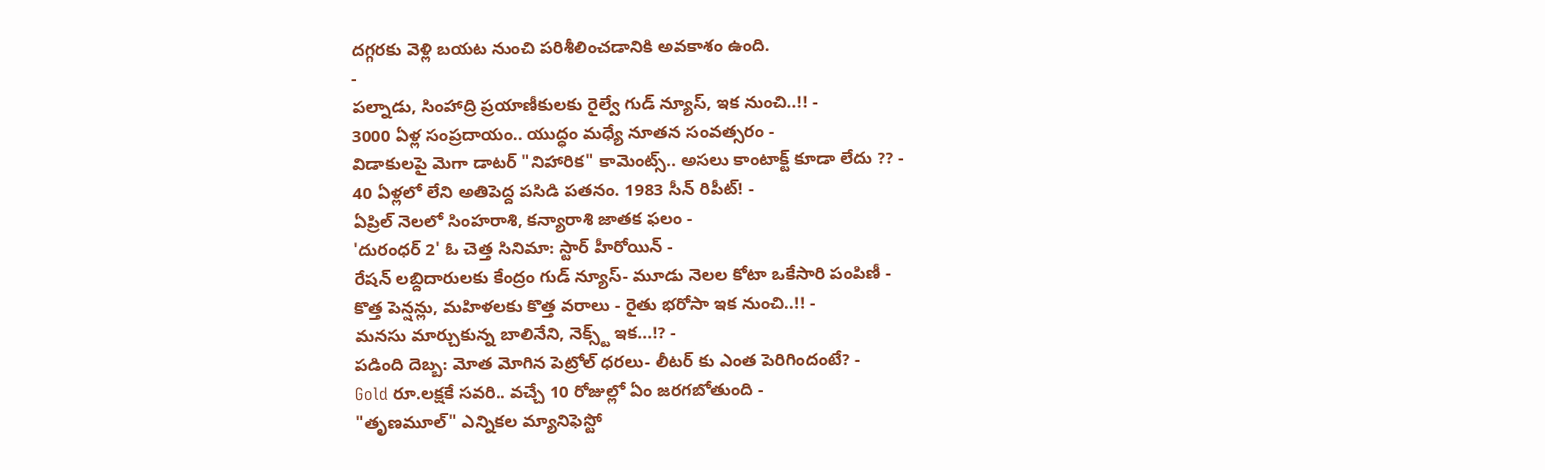దగ్గరకు వెళ్లి బయట నుంచి పరిశీలించడానికి అవకాశం ఉంది.
-
పల్నాడు, సింహాద్రి ప్రయాణీకులకు రైల్వే గుడ్ న్యూస్, ఇక నుంచి..!! -
3000 ఏళ్ల సంప్రదాయం.. యుద్ధం మధ్యే నూతన సంవత్సరం -
విడాకులపై మెగా డాటర్ "నిహారిక" కామెంట్స్.. అసలు కాంటాక్ట్ కూడా లేదు ?? -
40 ఏళ్లలో లేని అతిపెద్ద పసిడి పతనం. 1983 సీన్ రిపీట్! -
ఏప్రిల్ నెలలో సింహరాశి, కన్యారాశి జాతక ఫలం -
'దురంధర్ 2' ఓ చెత్త సినిమా: స్టార్ హీరోయిన్ -
రేషన్ లబ్దిదారులకు కేంద్రం గుడ్ న్యూస్- మూడు నెలల కోటా ఒకేసారి పంపిణీ -
కొత్త పెన్షన్లు, మహిళలకు కొత్త వరాలు - రైతు భరోసా ఇక నుంచి..!! -
మనసు మార్చుకున్న బాలినేని, నెక్స్ట్ ఇక...!? -
పడింది దెబ్బ: మోత మోగిన పెట్రోల్ ధరలు- లీటర్ కు ఎంత పెరిగిందంటే? -
Gold రూ.లక్షకే సవరి.. వచ్చే 10 రోజుల్లో ఏం జరగబోతుంది -
"తృణమూల్" ఎన్నికల మ్యానిఫెస్టో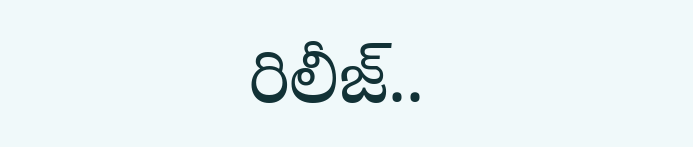రిలీజ్..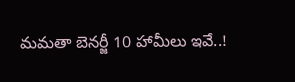మమతా బెనర్జీ 10 హామీలు ఇవే..!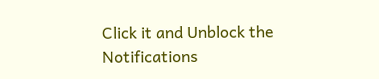Click it and Unblock the Notifications